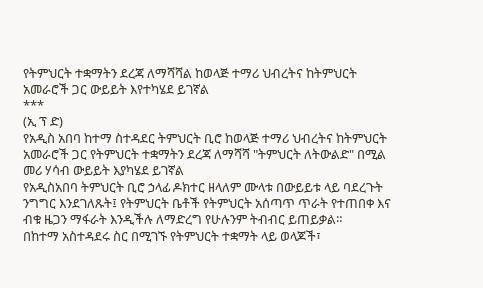የትምህርት ተቋማትን ደረጃ ለማሻሻል ከወላጅ ተማሪ ህብረትና ከትምህርት አመራሮች ጋር ውይይት እየተካሄደ ይገኛል
***
(ኢ ፕ ድ)
የአዲስ አበባ ከተማ ስተዳደር ትምህርት ቢሮ ከወላጅ ተማሪ ህብረትና ከትምህርት አመራሮች ጋር የትምህርት ተቋማትን ደረጃ ለማሻሻ "ትምህርት ለትውልድ" በሚል መሪ ሃሳብ ውይይት እያካሄደ ይገኛል
የአዲስአበባ ትምህርት ቢሮ ኃላፊ ዶክተር ዘላለም ሙላቱ በውይይቱ ላይ ባደረጉት ንግግር እንደገለጹት፤ የትምህርት ቤቶች የትምህርት አሰጣጥ ጥራት የተጠበቀ እና ብቁ ዜጋን ማፋራት እንዲችሉ ለማድረግ የሁሉንም ትብብር ይጠይቃል።
በከተማ አስተዳደሩ ስር በሚገኙ የትምህርት ተቋማት ላይ ወላጆች፣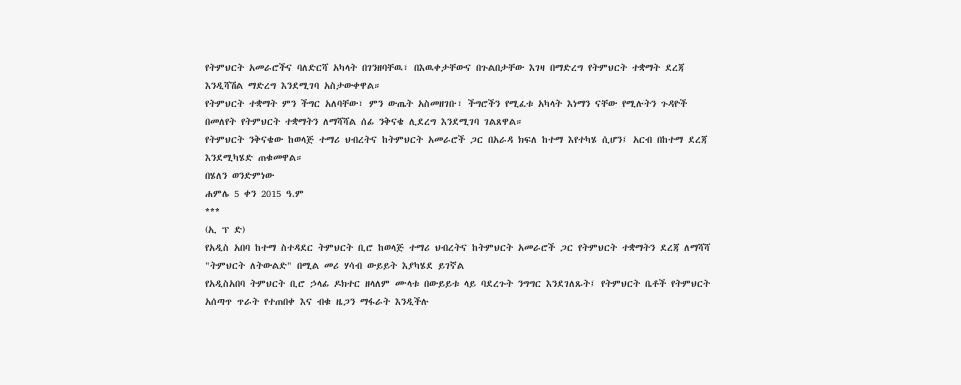የትምህርት አመራሮችና ባለድርሻ አካላት በገንዘባቸዉ፣ በእዉቀታቸውና በጉልበታቸው እገዛ በማድረግ የትምህርት ተቋማት ደረጃ እንዲሻሽል ማድረግ እንደሚገባ አስታውቀዋል።
የትምህርት ተቋማት ምን ችግር አለባቸው፣ ምን ውጤት አስመዘገቡ፣ ችግሮችን የሚፈቱ አካላት እነማን ናቸው የሚሉትን ጉዳዮች በመለየት የትምህርት ተቋማትን ለማሻሻል ሰፊ ንቅናቄ ሊደረግ እንደሚገባ ገልጸዋል።
የትምህርት ንቅናቄው ከወላጅ ተማሪ ህብረትና ከትምህርት አመራሮች ጋር በአራዳ ክፍለ ከተማ እየተካሄ ሲሆን፤ አርብ በከተማ ደረጃ እንደሚካሄድ ጠቁመዋል።
በሄለን ወንድምነው
ሐምሌ 5 ቀን 2015 ዓ.ም
***
(ኢ ፕ ድ)
የአዲስ አበባ ከተማ ስተዳደር ትምህርት ቢሮ ከወላጅ ተማሪ ህብረትና ከትምህርት አመራሮች ጋር የትምህርት ተቋማትን ደረጃ ለማሻሻ "ትምህርት ለትውልድ" በሚል መሪ ሃሳብ ውይይት እያካሄደ ይገኛል
የአዲስአበባ ትምህርት ቢሮ ኃላፊ ዶክተር ዘላለም ሙላቱ በውይይቱ ላይ ባደረጉት ንግግር እንደገለጹት፤ የትምህርት ቤቶች የትምህርት አሰጣጥ ጥራት የተጠበቀ እና ብቁ ዜጋን ማፋራት እንዲችሉ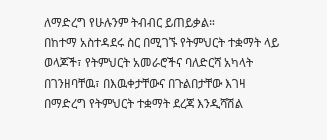ለማድረግ የሁሉንም ትብብር ይጠይቃል።
በከተማ አስተዳደሩ ስር በሚገኙ የትምህርት ተቋማት ላይ ወላጆች፣ የትምህርት አመራሮችና ባለድርሻ አካላት በገንዘባቸዉ፣ በእዉቀታቸውና በጉልበታቸው እገዛ በማድረግ የትምህርት ተቋማት ደረጃ እንዲሻሽል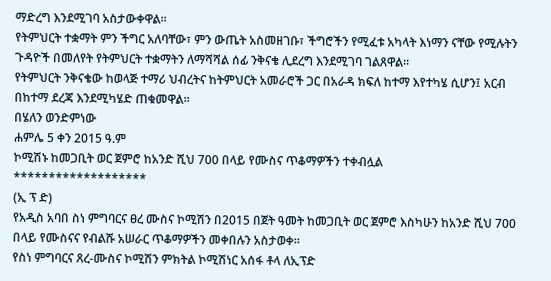ማድረግ እንደሚገባ አስታውቀዋል።
የትምህርት ተቋማት ምን ችግር አለባቸው፣ ምን ውጤት አስመዘገቡ፣ ችግሮችን የሚፈቱ አካላት እነማን ናቸው የሚሉትን ጉዳዮች በመለየት የትምህርት ተቋማትን ለማሻሻል ሰፊ ንቅናቄ ሊደረግ እንደሚገባ ገልጸዋል።
የትምህርት ንቅናቄው ከወላጅ ተማሪ ህብረትና ከትምህርት አመራሮች ጋር በአራዳ ክፍለ ከተማ እየተካሄ ሲሆን፤ አርብ በከተማ ደረጃ እንደሚካሄድ ጠቁመዋል።
በሄለን ወንድምነው
ሐምሌ 5 ቀን 2015 ዓ.ም
ኮሚሽኑ ከመጋቢት ወር ጀምሮ ከአንድ ሺህ 700 በላይ የሙስና ጥቆማዎችን ተቀብሏል
*******************
(ኢ ፕ ድ)
የአዲስ አባበ ስነ ምግባርና ፀረ ሙስና ኮሚሽን በ2015 በጀት ዓመት ከመጋቢት ወር ጀምሮ እስካሁን ከአንድ ሺህ 700 በላይ የሙስናና የብልሹ አሠራር ጥቆማዎችን መቀበሉን አስታወቀ።
የስነ ምግባርና ጸረ-ሙስና ኮሚሽን ምክትል ኮሚሽነር አሰፋ ቶላ ለኢፕድ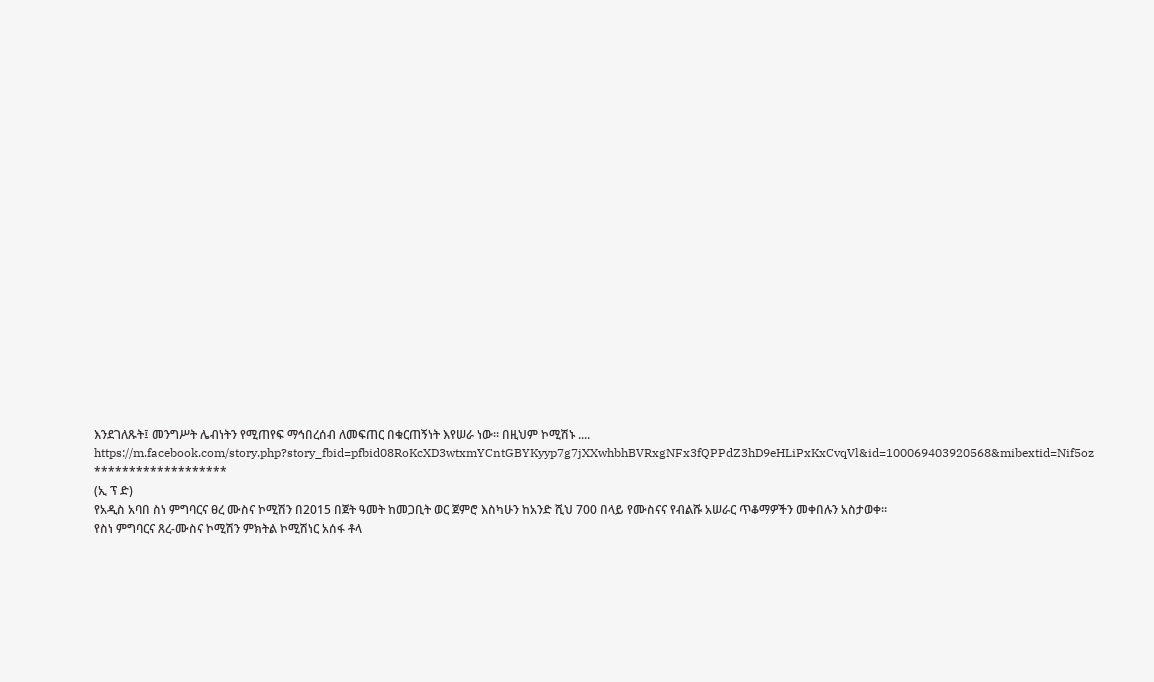እንደገለጹት፤ መንግሥት ሌብነትን የሚጠየፍ ማኅበረሰብ ለመፍጠር በቁርጠኝነት እየሠራ ነው። በዚህም ኮሚሽኑ ....
https://m.facebook.com/story.php?story_fbid=pfbid08RoKcXD3wtxmYCntGBYKyyp7g7jXXwhbhBVRxgNFx3fQPPdZ3hD9eHLiPxKxCvqVl&id=100069403920568&mibextid=Nif5oz
*******************
(ኢ ፕ ድ)
የአዲስ አባበ ስነ ምግባርና ፀረ ሙስና ኮሚሽን በ2015 በጀት ዓመት ከመጋቢት ወር ጀምሮ እስካሁን ከአንድ ሺህ 700 በላይ የሙስናና የብልሹ አሠራር ጥቆማዎችን መቀበሉን አስታወቀ።
የስነ ምግባርና ጸረ-ሙስና ኮሚሽን ምክትል ኮሚሽነር አሰፋ ቶላ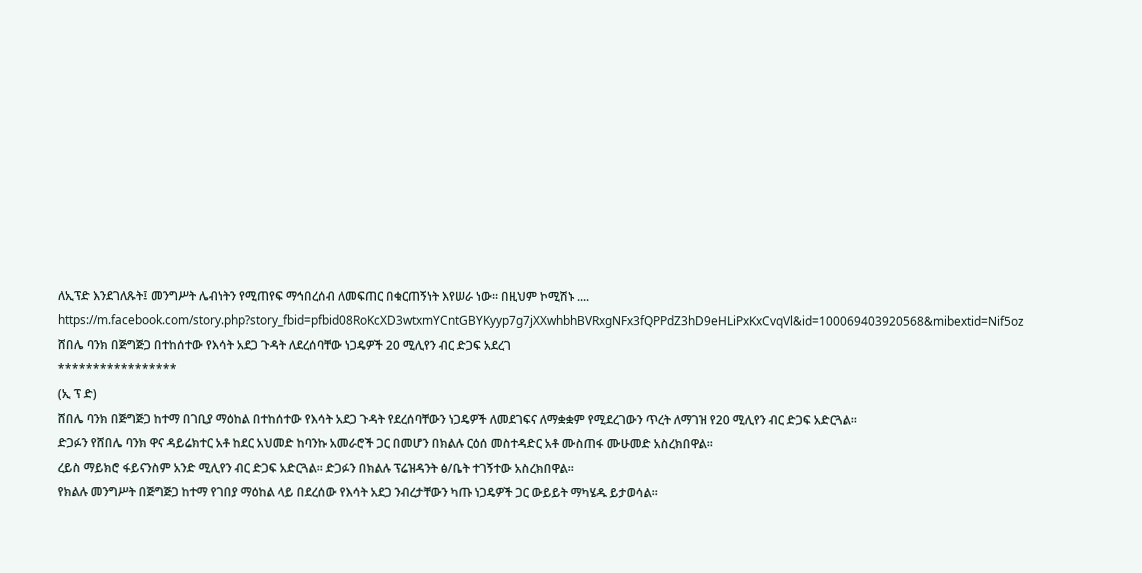ለኢፕድ እንደገለጹት፤ መንግሥት ሌብነትን የሚጠየፍ ማኅበረሰብ ለመፍጠር በቁርጠኝነት እየሠራ ነው። በዚህም ኮሚሽኑ ....
https://m.facebook.com/story.php?story_fbid=pfbid08RoKcXD3wtxmYCntGBYKyyp7g7jXXwhbhBVRxgNFx3fQPPdZ3hD9eHLiPxKxCvqVl&id=100069403920568&mibextid=Nif5oz
ሸበሌ ባንክ በጅግጅጋ በተከሰተው የእሳት አደጋ ጉዳት ለደረሰባቸው ነጋዴዎች 20 ሚሊየን ብር ድጋፍ አደረገ
*****************
(ኢ ፕ ድ)
ሸበሌ ባንክ በጅግጅጋ ከተማ በገቢያ ማዕከል በተከሰተው የእሳት አደጋ ጉዳት የደረሰባቸውን ነጋዴዎች ለመደገፍና ለማቋቋም የሚደረገውን ጥረት ለማገዝ የ20 ሚሊየን ብር ድጋፍ አድርጓል።
ድጋፉን የሸበሌ ባንክ ዋና ዳይሬክተር አቶ ከደር አህመድ ከባንኩ አመራሮች ጋር በመሆን በክልሉ ርዕሰ መስተዳድር አቶ ሙስጠፋ ሙሁመድ አስረክበዋል።
ረይስ ማይክሮ ፋይናንስም አንድ ሚሊየን ብር ድጋፍ አድርጓል። ድጋፉን በክልሉ ፕሬዝዳንት ፅ/ቤት ተገኝተው አስረክበዋል።
የክልሉ መንግሥት በጅግጅጋ ከተማ የገበያ ማዕከል ላይ በደረሰው የእሳት አደጋ ንብረታቸውን ካጡ ነጋዴዎች ጋር ውይይት ማካሄዱ ይታወሳል።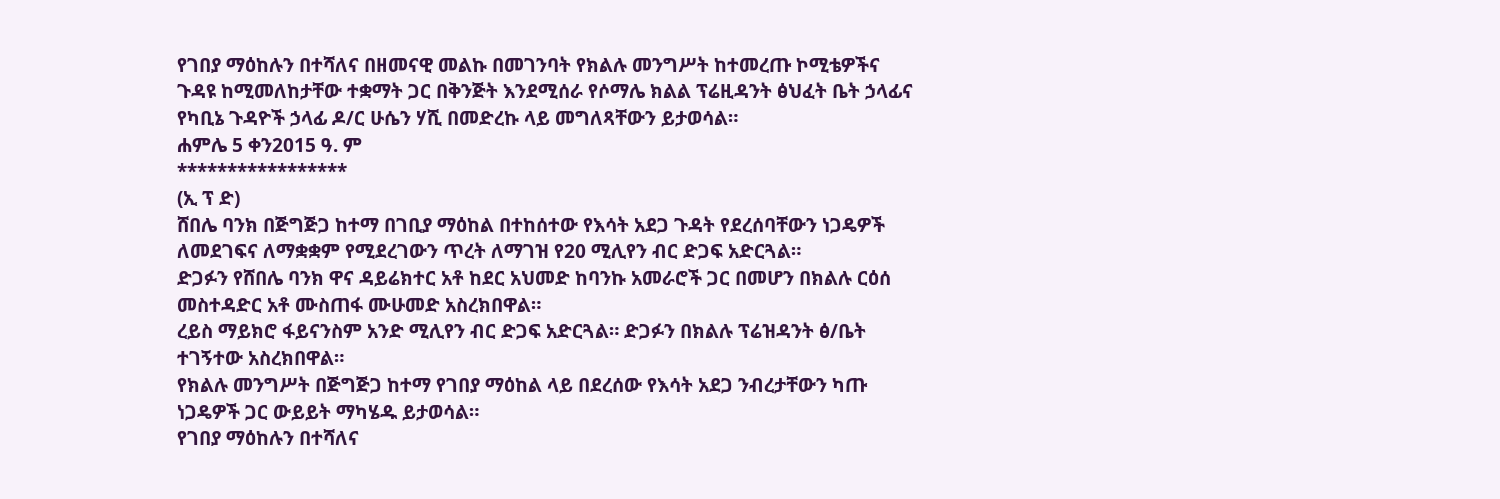የገበያ ማዕከሉን በተሻለና በዘመናዊ መልኩ በመገንባት የክልሉ መንግሥት ከተመረጡ ኮሚቴዎችና ጉዳዩ ከሚመለከታቸው ተቋማት ጋር በቅንጅት እንደሚሰራ የሶማሌ ክልል ፕሬዚዳንት ፅህፈት ቤት ኃላፊና የካቢኔ ጉዳዮች ኃላፊ ዶ/ር ሁሴን ሃሺ በመድረኩ ላይ መግለጻቸውን ይታወሳል።
ሐምሌ 5 ቀን2015 ዓ. ም
*****************
(ኢ ፕ ድ)
ሸበሌ ባንክ በጅግጅጋ ከተማ በገቢያ ማዕከል በተከሰተው የእሳት አደጋ ጉዳት የደረሰባቸውን ነጋዴዎች ለመደገፍና ለማቋቋም የሚደረገውን ጥረት ለማገዝ የ20 ሚሊየን ብር ድጋፍ አድርጓል።
ድጋፉን የሸበሌ ባንክ ዋና ዳይሬክተር አቶ ከደር አህመድ ከባንኩ አመራሮች ጋር በመሆን በክልሉ ርዕሰ መስተዳድር አቶ ሙስጠፋ ሙሁመድ አስረክበዋል።
ረይስ ማይክሮ ፋይናንስም አንድ ሚሊየን ብር ድጋፍ አድርጓል። ድጋፉን በክልሉ ፕሬዝዳንት ፅ/ቤት ተገኝተው አስረክበዋል።
የክልሉ መንግሥት በጅግጅጋ ከተማ የገበያ ማዕከል ላይ በደረሰው የእሳት አደጋ ንብረታቸውን ካጡ ነጋዴዎች ጋር ውይይት ማካሄዱ ይታወሳል።
የገበያ ማዕከሉን በተሻለና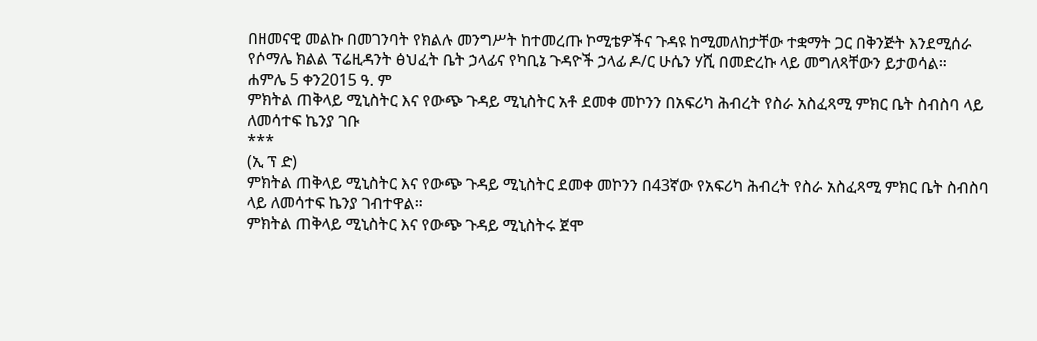በዘመናዊ መልኩ በመገንባት የክልሉ መንግሥት ከተመረጡ ኮሚቴዎችና ጉዳዩ ከሚመለከታቸው ተቋማት ጋር በቅንጅት እንደሚሰራ የሶማሌ ክልል ፕሬዚዳንት ፅህፈት ቤት ኃላፊና የካቢኔ ጉዳዮች ኃላፊ ዶ/ር ሁሴን ሃሺ በመድረኩ ላይ መግለጻቸውን ይታወሳል።
ሐምሌ 5 ቀን2015 ዓ. ም
ምክትል ጠቅላይ ሚኒስትር እና የውጭ ጉዳይ ሚኒስትር አቶ ደመቀ መኮንን በአፍሪካ ሕብረት የስራ አስፈጻሚ ምክር ቤት ስብስባ ላይ ለመሳተፍ ኬንያ ገቡ
***
(ኢ ፕ ድ)
ምክትል ጠቅላይ ሚኒስትር እና የውጭ ጉዳይ ሚኒስትር ደመቀ መኮንን በ43ኛው የአፍሪካ ሕብረት የስራ አስፈጻሚ ምክር ቤት ስብስባ ላይ ለመሳተፍ ኬንያ ገብተዋል።
ምክትል ጠቅላይ ሚኒስትር እና የውጭ ጉዳይ ሚኒስትሩ ጀሞ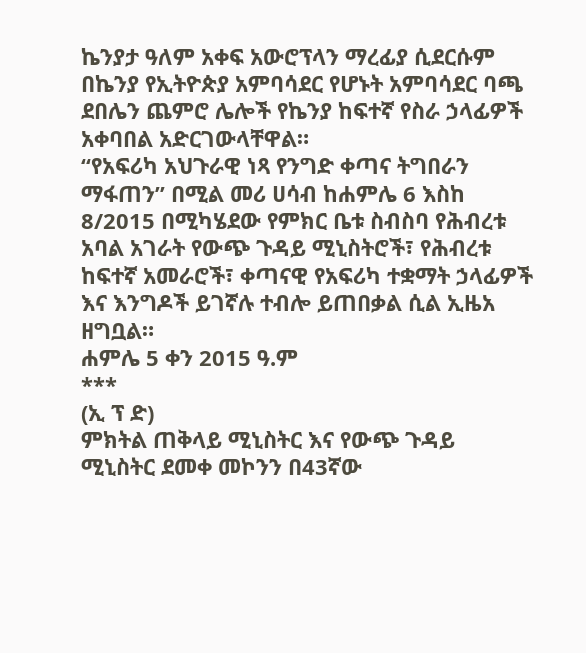ኬንያታ ዓለም አቀፍ አውሮፕላን ማረፊያ ሲደርሱም በኬንያ የኢትዮጵያ አምባሳደር የሆኑት አምባሳደር ባጫ ደበሌን ጨምሮ ሌሎች የኬንያ ከፍተኛ የስራ ኃላፊዎች አቀባበል አድርገውላቸዋል።
“የአፍሪካ አህጉራዊ ነጻ የንግድ ቀጣና ትግበራን ማፋጠን” በሚል መሪ ሀሳብ ከሐምሌ 6 እስከ 8/2015 በሚካሄደው የምክር ቤቱ ስብስባ የሕብረቱ አባል አገራት የውጭ ጉዳይ ሚኒስትሮች፣ የሕብረቱ ከፍተኛ አመራሮች፣ ቀጣናዊ የአፍሪካ ተቋማት ኃላፊዎች እና እንግዶች ይገኛሉ ተብሎ ይጠበቃል ሲል ኢዜአ ዘግቧል።
ሐምሌ 5 ቀን 2015 ዓ.ም
***
(ኢ ፕ ድ)
ምክትል ጠቅላይ ሚኒስትር እና የውጭ ጉዳይ ሚኒስትር ደመቀ መኮንን በ43ኛው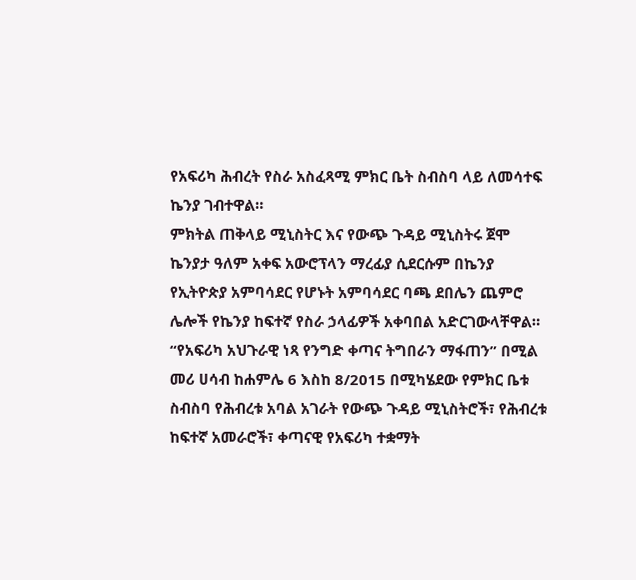የአፍሪካ ሕብረት የስራ አስፈጻሚ ምክር ቤት ስብስባ ላይ ለመሳተፍ ኬንያ ገብተዋል።
ምክትል ጠቅላይ ሚኒስትር እና የውጭ ጉዳይ ሚኒስትሩ ጀሞ ኬንያታ ዓለም አቀፍ አውሮፕላን ማረፊያ ሲደርሱም በኬንያ የኢትዮጵያ አምባሳደር የሆኑት አምባሳደር ባጫ ደበሌን ጨምሮ ሌሎች የኬንያ ከፍተኛ የስራ ኃላፊዎች አቀባበል አድርገውላቸዋል።
“የአፍሪካ አህጉራዊ ነጻ የንግድ ቀጣና ትግበራን ማፋጠን” በሚል መሪ ሀሳብ ከሐምሌ 6 እስከ 8/2015 በሚካሄደው የምክር ቤቱ ስብስባ የሕብረቱ አባል አገራት የውጭ ጉዳይ ሚኒስትሮች፣ የሕብረቱ ከፍተኛ አመራሮች፣ ቀጣናዊ የአፍሪካ ተቋማት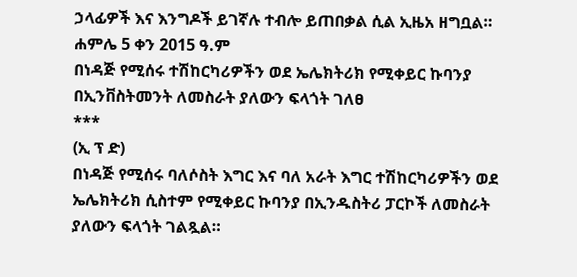ኃላፊዎች እና እንግዶች ይገኛሉ ተብሎ ይጠበቃል ሲል ኢዜአ ዘግቧል።
ሐምሌ 5 ቀን 2015 ዓ.ም
በነዳጅ የሚሰሩ ተሽከርካሪዎችን ወደ ኤሌክትሪክ የሚቀይር ኩባንያ በኢንቨስትመንት ለመስራት ያለውን ፍላጎት ገለፀ
***
(ኢ ፕ ድ)
በነዳጅ የሚሰሩ ባለሶስት እግር እና ባለ አራት እግር ተሽከርካሪዎችን ወደ ኤሌክትሪክ ሲስተም የሚቀይር ኩባንያ በኢንዱስትሪ ፓርኮች ለመስራት ያለውን ፍላጎት ገልጿል።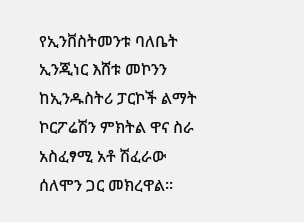የኢንቨስትመንቱ ባለቤት ኢንጂነር እሸቱ መኮንን ከኢንዱስትሪ ፓርኮች ልማት ኮርፖሬሽን ምክትል ዋና ስራ አስፈፃሚ አቶ ሽፈራው ሰለሞን ጋር መክረዋል።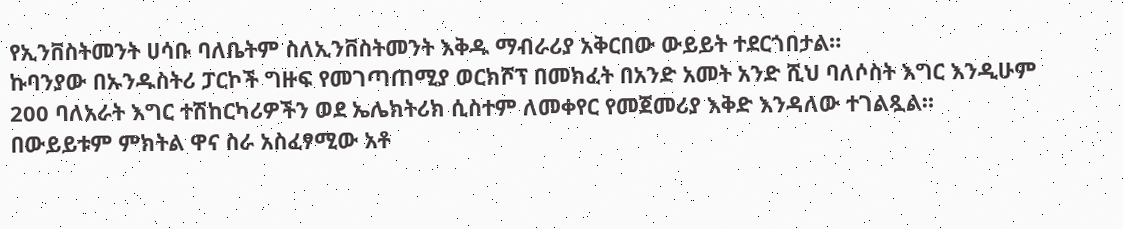የኢንቨስትመንት ሀሳቡ ባለቤትም ስለኢንቨስትመንት እቅዱ ማብራሪያ አቅርበው ውይይት ተደርጎበታል።
ኩባንያው በኡንዱስትሪ ፓርኮች ግዙፍ የመገጣጠሚያ ወርክሾፕ በመክፈት በአንድ አመት አንድ ሺህ ባለሶስት እግር እንዲሁም 200 ባለአራት እግር ተሽከርካሪዎችን ወደ ኤሌክትሪክ ሲስተም ለመቀየር የመጀመሪያ እቅድ እንዳለው ተገልጿል።
በውይይቱም ምክትል ዋና ስራ አስፈፃሚው አቶ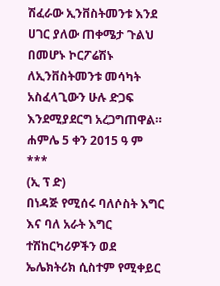ሽፈራው ኢንቨስትመንቱ እንደ ሀገር ያለው ጠቀሜታ ጉልህ በመሆኑ ኮርፖሬሽኑ ለኢንቨስትመንቱ መሳካት አስፈላጊውን ሁሉ ድጋፍ እንደሚያደርግ አረጋግጠዋል።
ሐምሌ 5 ቀን 2015 ዓ ም
***
(ኢ ፕ ድ)
በነዳጅ የሚሰሩ ባለሶስት እግር እና ባለ አራት እግር ተሽከርካሪዎችን ወደ ኤሌክትሪክ ሲስተም የሚቀይር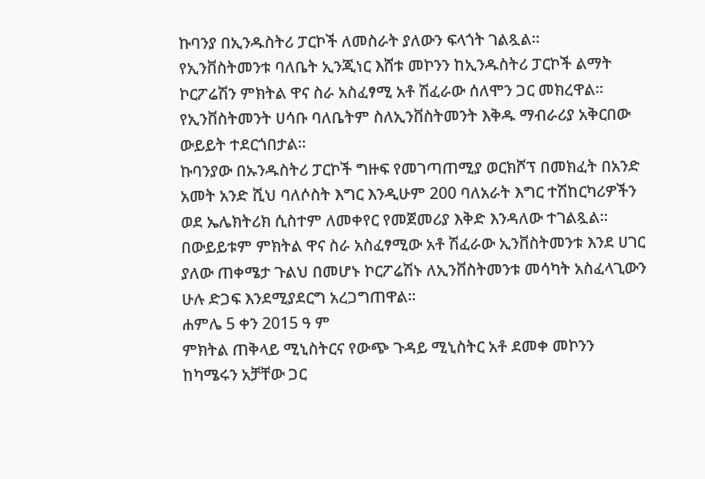ኩባንያ በኢንዱስትሪ ፓርኮች ለመስራት ያለውን ፍላጎት ገልጿል።
የኢንቨስትመንቱ ባለቤት ኢንጂነር እሸቱ መኮንን ከኢንዱስትሪ ፓርኮች ልማት ኮርፖሬሽን ምክትል ዋና ስራ አስፈፃሚ አቶ ሽፈራው ሰለሞን ጋር መክረዋል።
የኢንቨስትመንት ሀሳቡ ባለቤትም ስለኢንቨስትመንት እቅዱ ማብራሪያ አቅርበው ውይይት ተደርጎበታል።
ኩባንያው በኡንዱስትሪ ፓርኮች ግዙፍ የመገጣጠሚያ ወርክሾፕ በመክፈት በአንድ አመት አንድ ሺህ ባለሶስት እግር እንዲሁም 200 ባለአራት እግር ተሽከርካሪዎችን ወደ ኤሌክትሪክ ሲስተም ለመቀየር የመጀመሪያ እቅድ እንዳለው ተገልጿል።
በውይይቱም ምክትል ዋና ስራ አስፈፃሚው አቶ ሽፈራው ኢንቨስትመንቱ እንደ ሀገር ያለው ጠቀሜታ ጉልህ በመሆኑ ኮርፖሬሽኑ ለኢንቨስትመንቱ መሳካት አስፈላጊውን ሁሉ ድጋፍ እንደሚያደርግ አረጋግጠዋል።
ሐምሌ 5 ቀን 2015 ዓ ም
ምክትል ጠቅላይ ሚኒስትርና የውጭ ጉዳይ ሚኒስትር አቶ ደመቀ መኮንን ከካሜሩን አቻቸው ጋር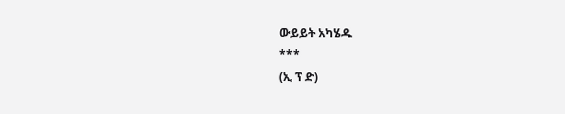ውይይት አካሄዱ
***
(ኢ ፕ ድ)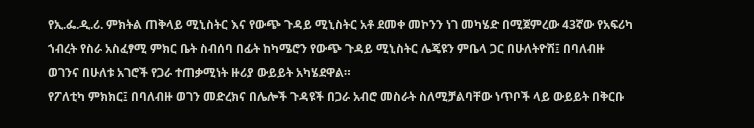የኢ.ፌ.ዲ.ሪ. ምክትል ጠቅላይ ሚኒስትር እና የውጭ ጉዳይ ሚኒስትር አቶ ደመቀ መኮንን ነገ መካሄድ በሚጀምረው 43ኛው የአፍሪካ ኀብረት የስራ አስፈፃሚ ምክር ቤት ስብሰባ በፊት ከካሜሮን የውጭ ጉዳይ ሚኒስትር ሌጄዩን ምቤላ ጋር በሁለትዮሽ፤ በባለብዙ ወገንና በሁለቱ አገሮች የጋራ ተጠቃሚነት ዙሪያ ውይይት አካሄደዋል።
የፖለቲካ ምክክር፤ በባለብዙ ወገን መድረክና በሌሎች ጉዳዩች በጋራ አብሮ መስራት ስለሚቻልባቸው ነጥቦች ላይ ውይይት በቅርቡ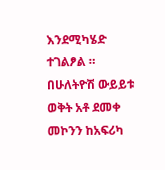እንደሚካሄድ ተገልፆል ።
በሁለትዮሽ ውይይቱ ወቅት አቶ ደመቀ መኮንን ከአፍሪካ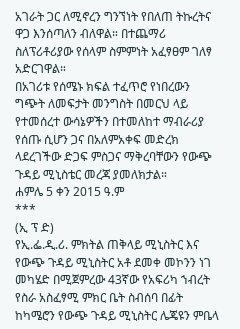አገራት ጋር ለሚኖረን ግንኘነት የበለጠ ትኩረትና ዋጋ እንሰጣለን ብለዋል። በተጨማሪ ስለፕሪቶሪያው የሰላም ስምምነት አፈፃፀም ገለፃ አድርገዋል።
በአገሪቱ የሰሜኑ ክፍል ተፈጥሮ የነበረውን ግጭት ለመፍታት መንግስት በመርህ ላይ የተመሰረተ ውሳኔዎችን በተመለከተ ማብራሪያ የሰጡ ሲሆን ጋና በአለምአቀፍ መድረክ ላደረገችው ድጋፍ ምስጋና ማቅረባቸውን የውጭ ጉዳይ ሚኒስቴር መረጃ ያመለክታል።
ሐምሌ 5 ቀን 2015 ዓ.ም
***
(ኢ ፕ ድ)
የኢ.ፌ.ዲ.ሪ. ምክትል ጠቅላይ ሚኒስትር እና የውጭ ጉዳይ ሚኒስትር አቶ ደመቀ መኮንን ነገ መካሄድ በሚጀምረው 43ኛው የአፍሪካ ኀብረት የስራ አስፈፃሚ ምክር ቤት ስብሰባ በፊት ከካሜሮን የውጭ ጉዳይ ሚኒስትር ሌጄዩን ምቤላ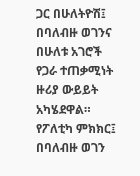ጋር በሁለትዮሽ፤ በባለብዙ ወገንና በሁለቱ አገሮች የጋራ ተጠቃሚነት ዙሪያ ውይይት አካሄደዋል።
የፖለቲካ ምክክር፤ በባለብዙ ወገን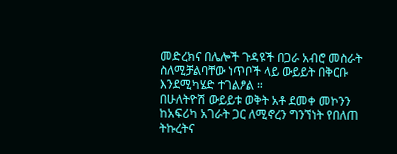መድረክና በሌሎች ጉዳዩች በጋራ አብሮ መስራት ስለሚቻልባቸው ነጥቦች ላይ ውይይት በቅርቡ እንደሚካሄድ ተገልፆል ።
በሁለትዮሽ ውይይቱ ወቅት አቶ ደመቀ መኮንን ከአፍሪካ አገራት ጋር ለሚኖረን ግንኘነት የበለጠ ትኩረትና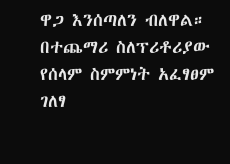ዋጋ እንሰጣለን ብለዋል። በተጨማሪ ስለፕሪቶሪያው የሰላም ስምምነት አፈፃፀም ገለፃ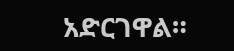አድርገዋል።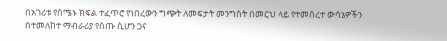በአገሪቱ የሰሜኑ ክፍል ተፈጥሮ የነበረውን ግጭት ለመፍታት መንግስት በመርህ ላይ የተመሰረተ ውሳኔዎችን በተመለከተ ማብራሪያ የሰጡ ሲሆን ጋና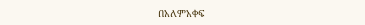በአለምአቀፍ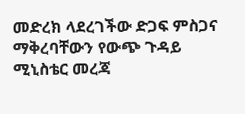መድረክ ላደረገችው ድጋፍ ምስጋና ማቅረባቸውን የውጭ ጉዳይ ሚኒስቴር መረጃ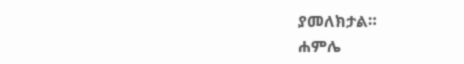ያመለክታል።
ሐምሌ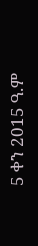5 ቀን 2015 ዓ.ም